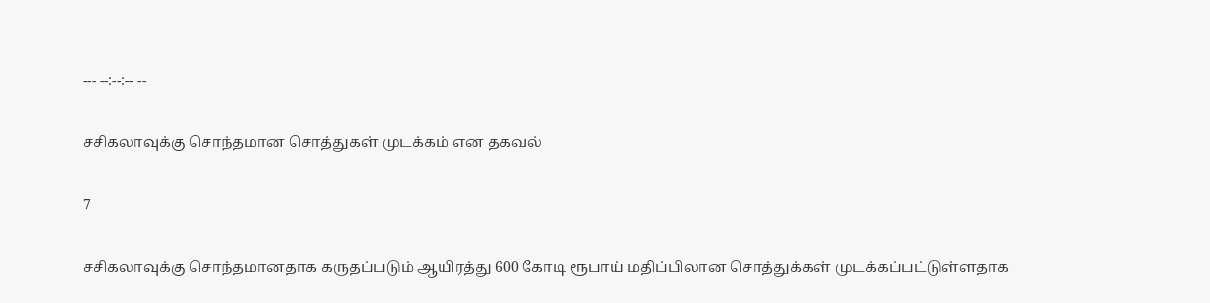--- --:--:-- --

சசிகலாவுக்கு சொந்தமான சொத்துகள் முடக்கம் என தகவல்

7

சசிகலாவுக்கு சொந்தமானதாக கருதப்படும் ஆயிரத்து 600 கோடி ரூபாய் மதிப்பிலான சொத்துக்கள் முடக்கப்பட்டுள்ளதாக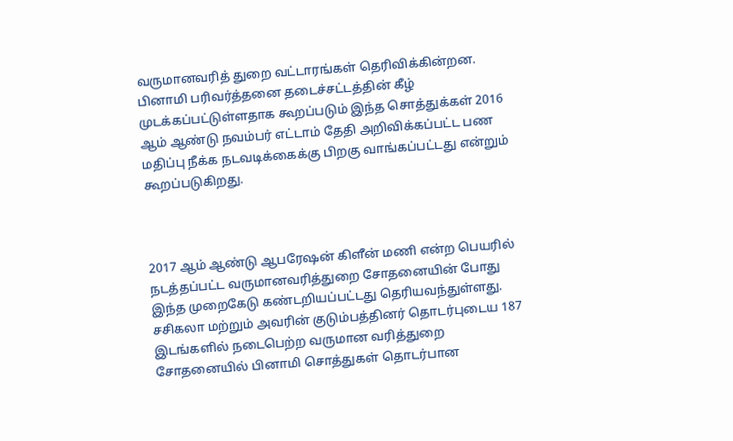வருமானவரித் துறை வட்டாரங்கள் தெரிவிக்கின்றன. பினாமி பரிவர்த்தனை தடைச்சட்டத்தின் கீழ் முடக்கப்பட்டுள்ளதாக கூறப்படும் இந்த சொத்துக்கள் 2016 ஆம் ஆண்டு நவம்பர் எட்டாம் தேதி அறிவிக்கப்பட்ட பண மதிப்பு நீக்க நடவடிக்கைக்கு பிறகு வாங்கப்பட்டது என்றும் கூறப்படுகிறது.



2017 ஆம் ஆண்டு ஆபரேஷன் கிளீன் மணி என்ற பெயரில் நடத்தப்பட்ட வருமானவரித்துறை சோதனையின் போது இந்த முறைகேடு கண்டறியப்பட்டது தெரியவந்துள்ளது. சசிகலா மற்றும் அவரின் குடும்பத்தினர் தொடர்புடைய 187 இடங்களில் நடைபெற்ற வருமான வரித்துறை சோதனையில் பினாமி சொத்துகள் தொடர்பான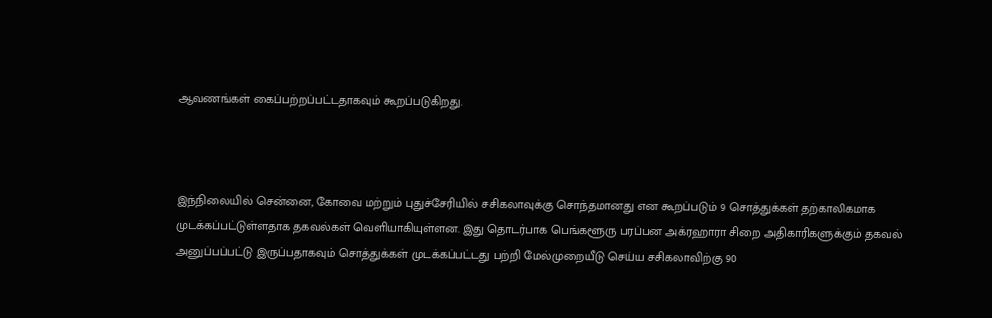ஆவணங்கள் கைப்பற்றப்பட்டதாகவும் கூறப்படுகிறது.



இந்நிலையில் சென்னை, கோவை மற்றும் புதுச்சேரியில் சசிகலாவுக்கு சொந்தமானது என கூறப்படும் 9 சொத்துக்கள் தற்காலிகமாக முடக்கப்பட்டுள்ளதாக தகவல்கள் வெளியாகியுள்ளன. இது தொடர்பாக பெங்களூரு பரப்பன அக்ரஹாரா சிறை அதிகாரிகளுக்கும் தகவல் அனுப்பப்பட்டு இருப்பதாகவும் சொத்துக்கள் முடக்கப்பட்டது பற்றி மேல்முறையீடு செய்ய சசிகலாவிற்கு 90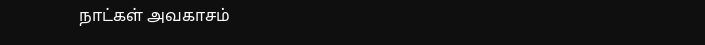நாட்கள் அவகாசம்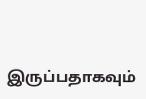இருப்பதாகவும்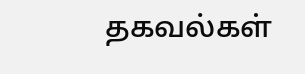தகவல்கள்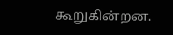கூறுகின்றன.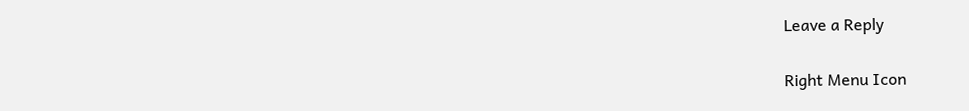Leave a Reply

Right Menu Icon